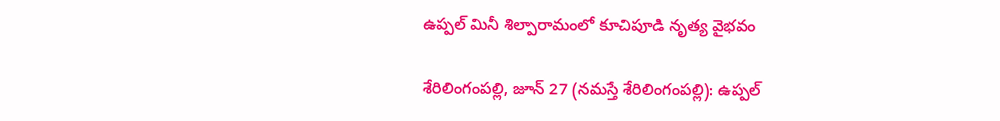ఉప్పల్ మినీ శిల్పారామంలో కూచిపూడి నృత్య వైభవం

శేరిలింగంప‌ల్లి, జూన్ 27 (న‌మ‌స్తే శేరిలింగంప‌ల్లి): ఉప్పల్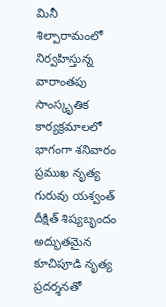మినీ శిల్పారామంలో నిర్వహిస్తున్న వారాంతపు సాంస్కృతిక కార్యక్రమాలలో భాగంగా శనివారం ప్రముఖ నృత్య గురువు యశ్వంత్ దీక్షిత్ శిష్యబృందం అద్భుతమైన కూచిపూడి నృత్య ప్రదర్శనతో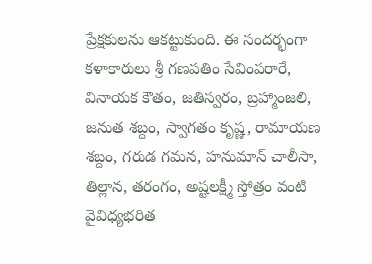ప్రేక్షకులను ఆకట్టుకుంది. ఈ సందర్భంగా కళాకారులు శ్రీ గణపతిం సేవింపరారే, వినాయక కౌతం, జతిస్వరం, బ్రహ్మాంజలి, జనుత శబ్దం, స్వాగతం కృష్ణ, రామాయణ శబ్దం, గరుడ గమన, హనుమాన్ చాలీసా, తిల్లాన, తరంగం, అష్టలక్ష్మీ స్తోత్రం వంటి వైవిధ్యభరిత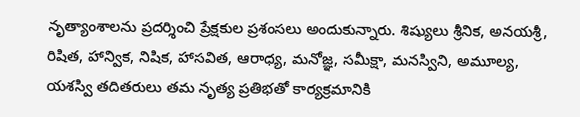నృత్యాంశాలను ప్రదర్శించి ప్రేక్షకుల ప్రశంసలు అందుకున్నారు. శిష్యులు శ్రీనిక, అనయశ్రీ, రిషిత, హాన్విక, నిషిక, హాసవిత, ఆరాధ్య, మనోజ్ఞ, సమీక్షా, మనస్విని, అమూల్య, యశస్వి తదితరులు తమ నృత్య ప్రతిభతో కార్యక్రమానికి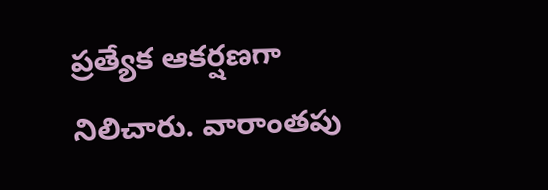ప్రత్యేక ఆకర్షణగా నిలిచారు. వారాంతపు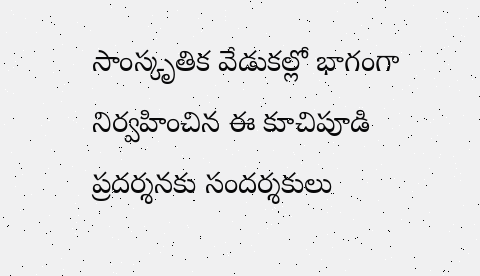సాంస్కృతిక వేడుకల్లో భాగంగా నిర్వహించిన ఈ కూచిపూడి ప్రదర్శనకు సందర్శకులు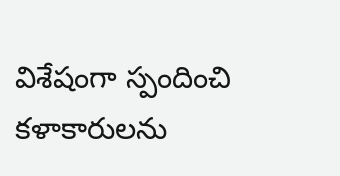విశేషంగా స్పందించి కళాకారులను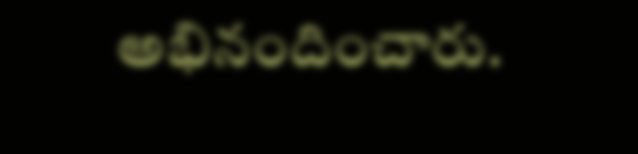అభినందించారు.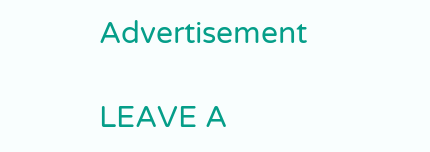Advertisement

LEAVE A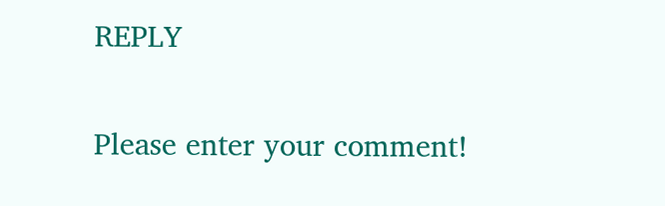REPLY

Please enter your comment!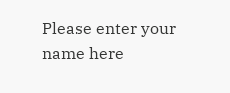Please enter your name here